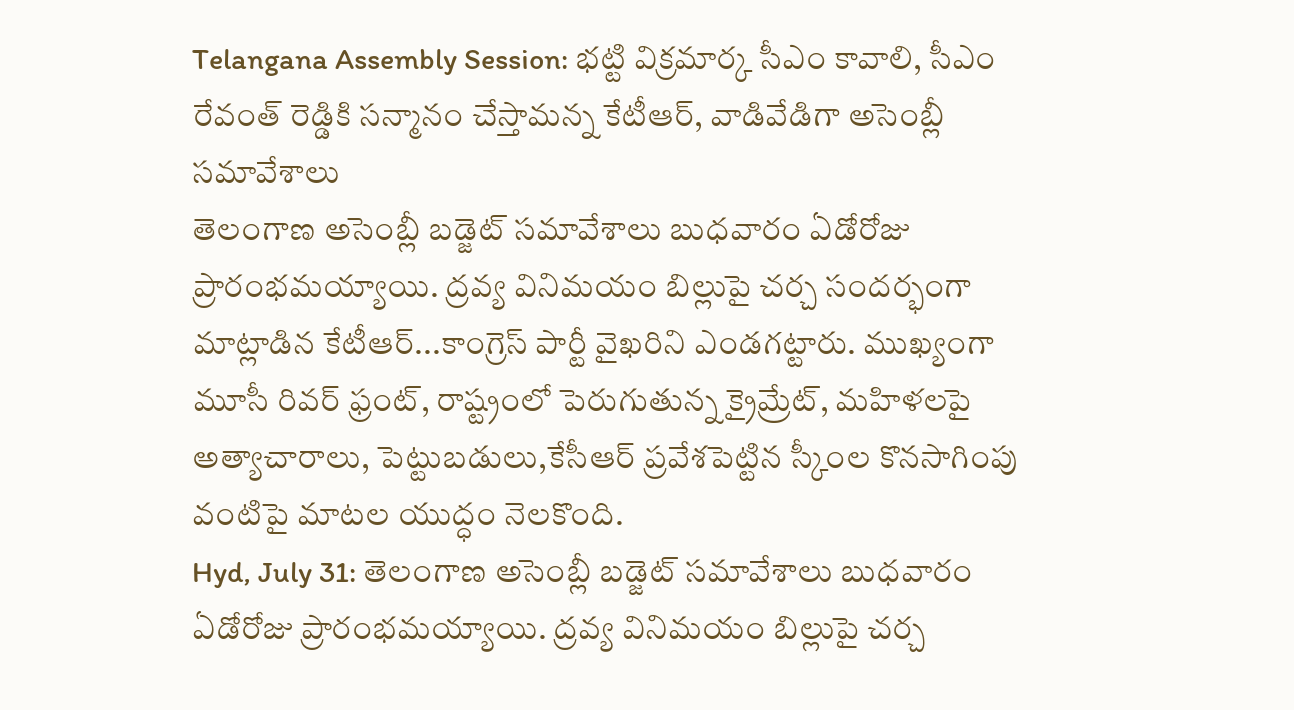Telangana Assembly Session: భట్టి విక్రమార్క సీఎం కావాలి, సీఎం రేవంత్ రెడ్డికి సన్మానం చేస్తామన్న కేటీఆర్, వాడివేడిగా అసెంబ్లీ సమావేశాలు
తెలంగాణ అసెంబ్లీ బడ్జెట్ సమావేశాలు బుధవారం ఏడోరోజు ప్రారంభమయ్యాయి. ద్రవ్య వినిమయం బిల్లుపై చర్చ సందర్భంగా మాట్లాడిన కేటీఆర్...కాంగ్రెస్ పార్టీ వైఖరిని ఎండగట్టారు. ముఖ్యంగా మూసీ రివర్ ఫ్రంట్, రాష్ట్రంలో పెరుగుతున్న క్రైమ్రేట్, మహిళలపై అత్యాచారాలు, పెట్టుబడులు,కేసీఆర్ ప్రవేశపెట్టిన స్కీంల కొనసాగింపు వంటిపై మాటల యుద్ధం నెలకొంది.
Hyd, July 31: తెలంగాణ అసెంబ్లీ బడ్జెట్ సమావేశాలు బుధవారం ఏడోరోజు ప్రారంభమయ్యాయి. ద్రవ్య వినిమయం బిల్లుపై చర్చ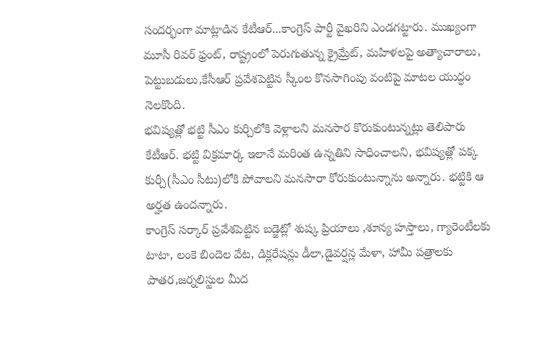సందర్భంగా మాట్లాడిన కేటీఆర్...కాంగ్రెస్ పార్టీ వైఖరిని ఎండగట్టారు. ముఖ్యంగా మూసీ రివర్ ఫ్రంట్, రాష్ట్రంలో పెరుగుతున్న క్రైమ్రేట్, మహిళలపై అత్యాచారాలు, పెట్టుబడులు,కేసీఆర్ ప్రవేశపెట్టిన స్కీంల కొనసాగింపు వంటిపై మాటల యుద్ధం నెలకొంది.
భవిష్యత్లో భట్టి సీఎం కుర్చిలోకి వెళ్లాలని మనసార కొరుకుంటున్నట్లు తెలిపారు కేటీఆర్. భట్టి విక్రమార్క ఇలానే మరింత ఉన్నతిని సాధించాలని, భవిష్యత్లో పక్క కుర్చీ(సీఎం సీటు)లోకి పోవాలని మనసారా కోరుకుంటున్నాను అన్నారు. భట్టికి ఆ అర్హత ఉందన్నారు.
కాంగ్రెస్ సర్కార్ ప్రవేశపెట్టిన బడ్జెట్లో శుష్క ప్రియాలు ,శూన్య హస్తాలు, గ్యారెంటీలకు టాటా, లంకె బిందెల వేట, డిక్లరేషన్లు డీలా,డైవర్షన్ల మేళా, హామీ పత్రాలకు పాతర,జర్నలిస్టుల మీద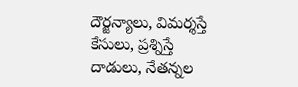దౌర్జన్యాలు, విమర్శస్తే కేసులు, ప్రశ్నిస్తే దాడులు, నేతన్నల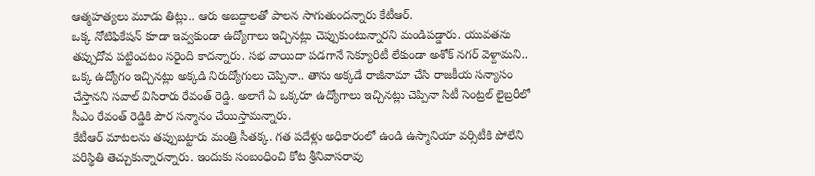ఆత్మహత్యలు మూడు తిట్లు.. ఆరు అబద్దాలతో పాలన సాగుతుందన్నారు కేటీఆర్.
ఒక్క నోటిఫికేషన్ కూడా ఇవ్వకుండా ఉద్యోగాలు ఇచ్చినట్లు చెప్పుకుంటున్నారని మండిపడ్డారు. యువతను తప్పుదోవ పట్టించటం సరైంది కాదన్నారు. సభ వాయిదా పడగానే సెక్యూరిటీ లేకుండా అశోక్ నగర్ వెళ్దామని.. ఒక్క ఉద్యోగం ఇచ్చినట్లు అక్కడి నిరుద్యోగులు చెప్పినా.. తాను అక్కడే రాజీనామా చేసి రాజకీయ సన్యాసం చేస్తానని సవాల్ విసిరారు రేవంత్ రెడ్డి. అలాగే ఏ ఒక్కరూ ఉద్యోగాలు ఇచ్చినట్లు చెప్పినా సిటీ సెంట్రల్ లైబ్రరీలో సీఎం రేవంత్ రెడ్డికి పౌర సన్మానం చేయిస్తామన్నారు.
కేటీఆర్ మాటలను తప్పుబట్టారు మంత్రి సీతక్క. గత పదేళ్లు అధికారంలో ఉండి ఉస్మానియా వర్సిటీకి పోలేని పరిస్థితి తెచ్చుకున్నారన్నారు. ఇందుకు సంబంధించి కోట శ్రీనివాసరావు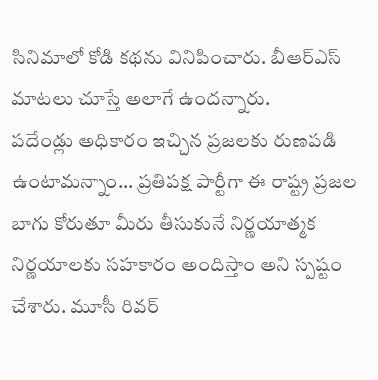సినిమాలో కోడి కథను వినిపించారు. బీఆర్ఎస్ మాటలు చూస్తే అలాగే ఉందన్నారు.
పదేండ్లు అధికారం ఇచ్చిన ప్రజలకు రుణపడి ఉంటామన్నాం... ప్రతిపక్ష పార్టీగా ఈ రాష్ట్ర ప్రజల బాగు కోరుతూ మీరు తీసుకునే నిర్ణయాత్మక నిర్ణయాలకు సహకారం అందిస్తాం అని స్పష్టం చేశారు. మూసీ రివర్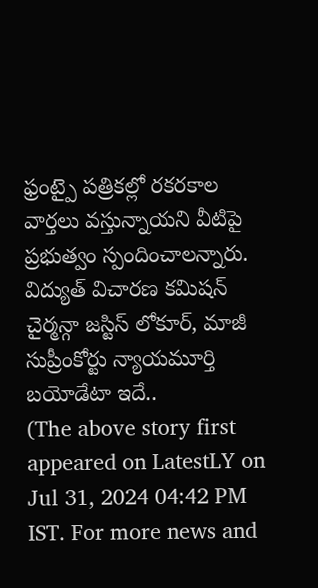ఫ్రంట్పై పత్రికల్లో రకరకాల వార్తలు వస్తున్నాయని వీటిపై ప్రభుత్వం స్పందించాలన్నారు. విద్యుత్ విచారణ కమిషన్ చైర్మన్గా జస్టిస్ లోకూర్, మాజీ సుప్రీంకోర్టు న్యాయమూర్తి బయోడేటా ఇదే..
(The above story first appeared on LatestLY on Jul 31, 2024 04:42 PM IST. For more news and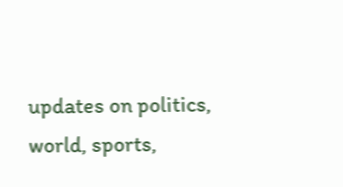updates on politics, world, sports,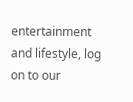entertainment and lifestyle, log on to our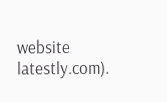website latestly.com).